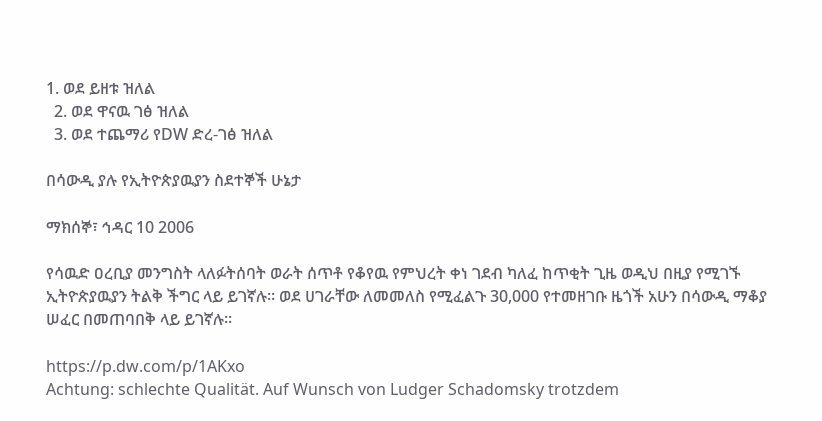1. ወደ ይዘቱ ዝለል
  2. ወደ ዋናዉ ገፅ ዝለል
  3. ወደ ተጨማሪ የDW ድረ-ገፅ ዝለል

በሳውዲ ያሉ የኢትዮጵያዉያን ስደተኞች ሁኔታ

ማክሰኞ፣ ኅዳር 10 2006

የሳዉድ ዐረቢያ መንግስት ላለፉትሰባት ወራት ሰጥቶ የቆየዉ የምህረት ቀነ ገደብ ካለፈ ከጥቂት ጊዜ ወዲህ በዚያ የሚገኙ ኢትዮጵያዉያን ትልቅ ችግር ላይ ይገኛሉ። ወደ ሀገራቸው ለመመለስ የሚፈልጉ 30,000 የተመዘገቡ ዜጎች አሁን በሳውዲ ማቆያ ሠፈር በመጠባበቅ ላይ ይገኛሉ።

https://p.dw.com/p/1AKxo
Achtung: schlechte Qualität. Auf Wunsch von Ludger Schadomsky trotzdem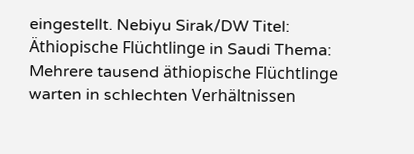eingestellt. Nebiyu Sirak/DW Titel: Äthiopische Flüchtlinge in Saudi Thema: Mehrere tausend äthiopische Flüchtlinge warten in schlechten Verhältnissen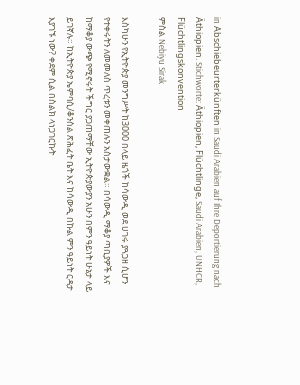in Abschiebeurterkünften in Saudi Arabien auf Ihre Deportierung nach Äthiopien. Stichworte: Äthiopien, Flüchtlinge, Saudi Arabien, UNHCR, Flüchtlingskonvention
ምስል Nebiyu Sirak

እስካሁን የኢትዮጵያ መንግሥት ከ3000 በላይ ዜጎች ከሳውዲ ወደ ሀገሩ ያጓጋዘ ሲሆን የተቀሩትን ለመመለስ ጥረቱን መቀጠሉን አስታውቋል። በሳውዲ ማቆያ ጣቢያዎች እና ከማቆያ ውጭ የሚኖሩት ችግር ያጋጠማቸው ኢትዮጵያውያን አሁን በምን ዓይነት ሁኔታ ላይ ይገኛሉ። ከኢትዮጵያ ኤምባሲ/ቆንስል ጽሕፈት ቤት እና ከሳውዲ በኩል ምን ዓይነት ርዳታ እያገኙ ነው? ቀደም ሲል በስልክ ላነጋገርኩት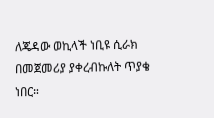ለጄዳው ወኪላች ነቢዩ ሲራክ በመጀመሪያ ያቀረብኩለት ጥያቄ ነበር።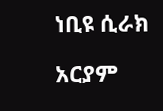ነቢዩ ሲራክ

አርያም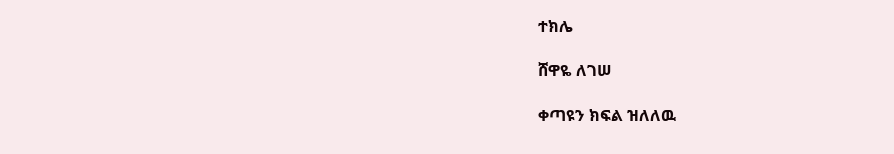ተክሌ

ሸዋዬ ለገሠ

ቀጣዩን ክፍል ዝለለዉ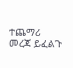ተጨማሪ መረጃ ይፈልጉ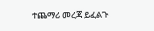ተጨማሪ መረጃ ይፈልጉ